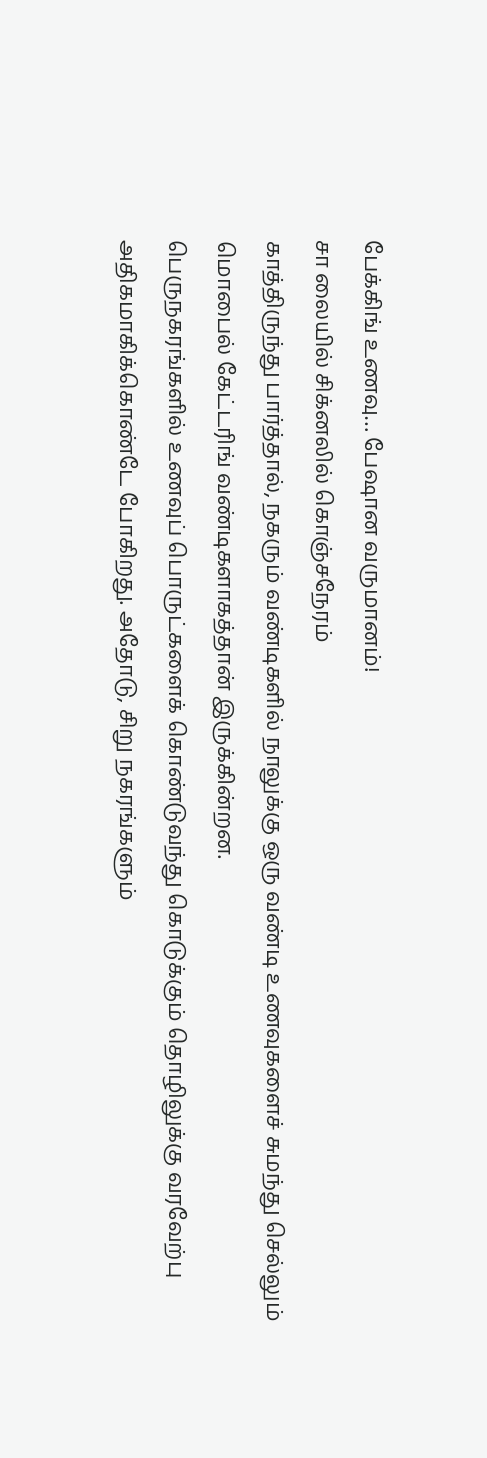பேக்கிங் உணவு… பேஷான வருமானம்!
சா லையில் சிக்னலில் கொஞ்சநேரம்
காத்திருந்து பார்த்தால், நகரும் வண்டிகளில் நாலுக்கு ஒரு வண்டி உணவுகளைச் சுமந்து செல்லும் மொபைல் கேட்டரிங் வண்டிகளாகத்தான் இருக்கின்றன.
பெருநகரங்களில் உணவுப் பொருட்களைக் கொண்டுவந்து கொடுக்கும் தொழிலுக்கு வரவேற்பு அதிகமாகிக்கொண்டே போகிறது. அதோடு, சிறு நகரங்களும்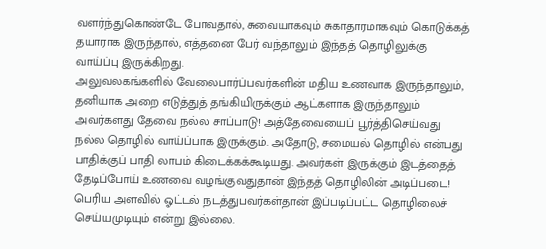வளர்ந்துகொண்டே போவதால், சுவையாகவும் சுகாதாரமாகவும் கொடுக்கத் தயாராக இருந்தால், எத்தனை பேர் வந்தாலும் இந்தத் தொழிலுக்கு வாய்ப்பு இருக்கிறது.
அலுவலகங்களில் வேலைபார்ப்பவர்களின் மதிய உணவாக இருந்தாலும், தனியாக அறை எடுத்துத் தங்கியிருக்கும் ஆட்களாக இருந்தாலும் அவர்களது தேவை நல்ல சாப்பாடு! அத்தேவையைப் பூர்த்திசெய்வது நல்ல தொழில் வாய்ப்பாக இருக்கும். அதோடு, சமையல் தொழில் என்பது பாதிக்குப் பாதி லாபம் கிடைக்கக்கூடியது. அவர்கள் இருக்கும் இடத்தைத் தேடிப்போய் உணவை வழங்குவதுதான் இந்தத் தொழிலின் அடிப்படை!
பெரிய அளவில் ஓட்டல் நடத்துபவர்கள்தான் இப்படிப்பட்ட தொழிலைச் செய்யமுடியும் என்று இல்லை.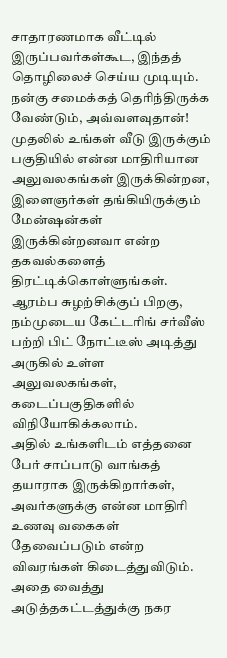சாதாரணமாக வீட்டில் இருப்பவர்கள்கூட, இந்தத் தொழிலைச் செய்ய முடியும். நன்கு சமைக்கத் தெரிந்திருக்க வேண்டும், அவ்வளவுதான்!
முதலில் உங்கள் வீடு இருக்கும் பகுதியில் என்ன மாதிரியான அலுவலகங்கள் இருக்கின்றன, இளைஞர்கள் தங்கியிருக்கும் மேன்ஷன்கள் இருக்கின்றனவா என்ற தகவல்களைத் திரட்டிக்கொள்ளுங்கள். ஆரம்ப சுழற்சிக்குப் பிறகு, நம்முடைய கேட்டரிங் சர்வீஸ் பற்றி பிட் நோட்டீஸ் அடித்து அருகில் உள்ள அலுவலகங்கள், கடைப்பகுதிகளில் விநியோகிக்கலாம்.
அதில் உங்களிடம் எத்தனை பேர் சாப்பாடு வாங்கத் தயாராக இருக்கிறார்கள், அவர்களுக்கு என்ன மாதிரி உணவு வகைகள் தேவைப்படும் என்ற விவரங்கள் கிடைத்துவிடும். அதை வைத்து அடுத்தகட்டத்துக்கு நகர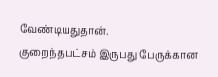வேண்டியதுதான்.
குறைந்தபட்சம் இருபது பேருக்கான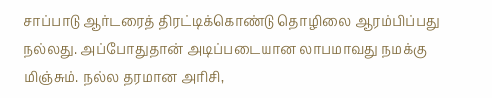சாப்பாடு ஆர்டரைத் திரட்டிக்கொண்டு தொழிலை ஆரம்பிப்பது நல்லது. அப்போதுதான் அடிப்படையான லாபமாவது நமக்கு மிஞ்சும். நல்ல தரமான அரிசி,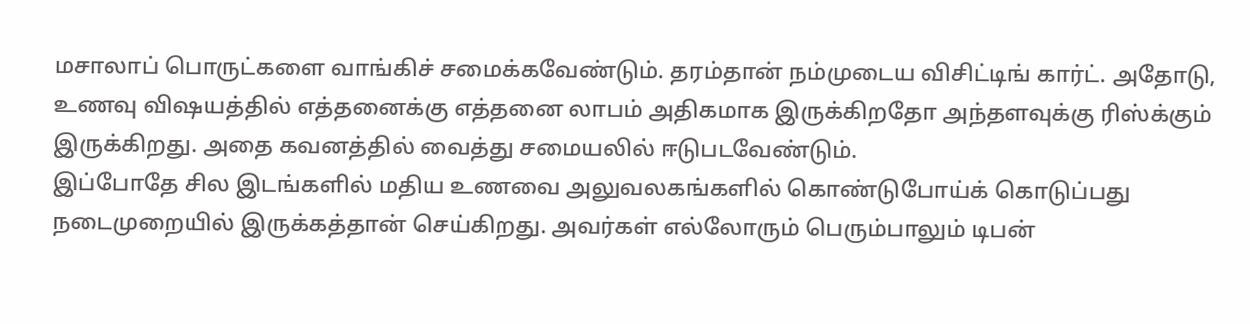மசாலாப் பொருட்களை வாங்கிச் சமைக்கவேண்டும். தரம்தான் நம்முடைய விசிட்டிங் கார்ட். அதோடு, உணவு விஷயத்தில் எத்தனைக்கு எத்தனை லாபம் அதிகமாக இருக்கிறதோ அந்தளவுக்கு ரிஸ்க்கும் இருக்கிறது. அதை கவனத்தில் வைத்து சமையலில் ஈடுபடவேண்டும்.
இப்போதே சில இடங்களில் மதிய உணவை அலுவலகங்களில் கொண்டுபோய்க் கொடுப்பது நடைமுறையில் இருக்கத்தான் செய்கிறது. அவர்கள் எல்லோரும் பெரும்பாலும் டிபன்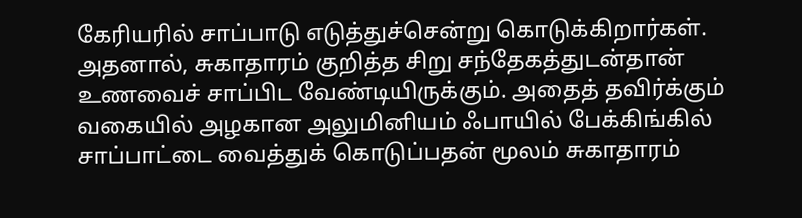கேரியரில் சாப்பாடு எடுத்துச்சென்று கொடுக்கிறார்கள். அதனால், சுகாதாரம் குறித்த சிறு சந்தேகத்துடன்தான் உணவைச் சாப்பிட வேண்டியிருக்கும். அதைத் தவிர்க்கும் வகையில் அழகான அலுமினியம் ஃபாயில் பேக்கிங்கில் சாப்பாட்டை வைத்துக் கொடுப்பதன் மூலம் சுகாதாரம்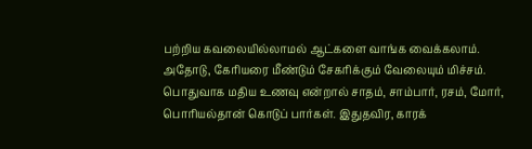பற்றிய கவலையில்லாமல் ஆட்களை வாங்க வைக்கலாம். அதோடு, கேரியரை மீண்டும் சேகரிக்கும் வேலையும் மிச்சம்.
பொதுவாக மதிய உணவு என்றால் சாதம், சாம்பார், ரசம், மோர், பொரியல்தான் கொடுப் பார்கள். இதுதவிர, காரக்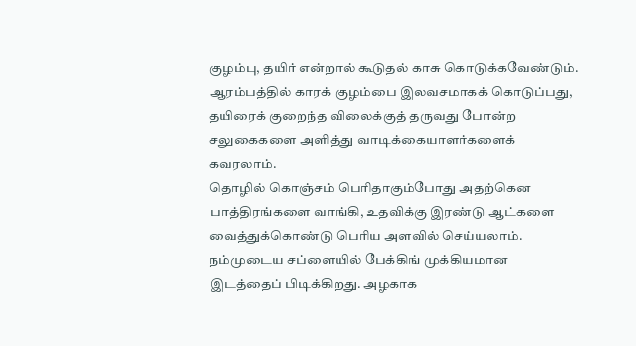குழம்பு, தயிர் என்றால் கூடுதல் காசு கொடுக்கவேண்டும். ஆரம்பத்தில் காரக் குழம்பை இலவசமாகக் கொடுப்பது, தயிரைக் குறைந்த விலைக்குத் தருவது போன்ற சலுகைகளை அளித்து வாடிக்கையாளர்களைக் கவரலாம்.
தொழில் கொஞ்சம் பெரிதாகும்போது அதற்கென பாத்திரங்களை வாங்கி, உதவிக்கு இரண்டு ஆட்களை வைத்துக்கொண்டு பெரிய அளவில் செய்யலாம்.
நம்முடைய சப்ளையில் பேக்கிங் முக்கியமான இடத்தைப் பிடிக்கிறது. அழகாக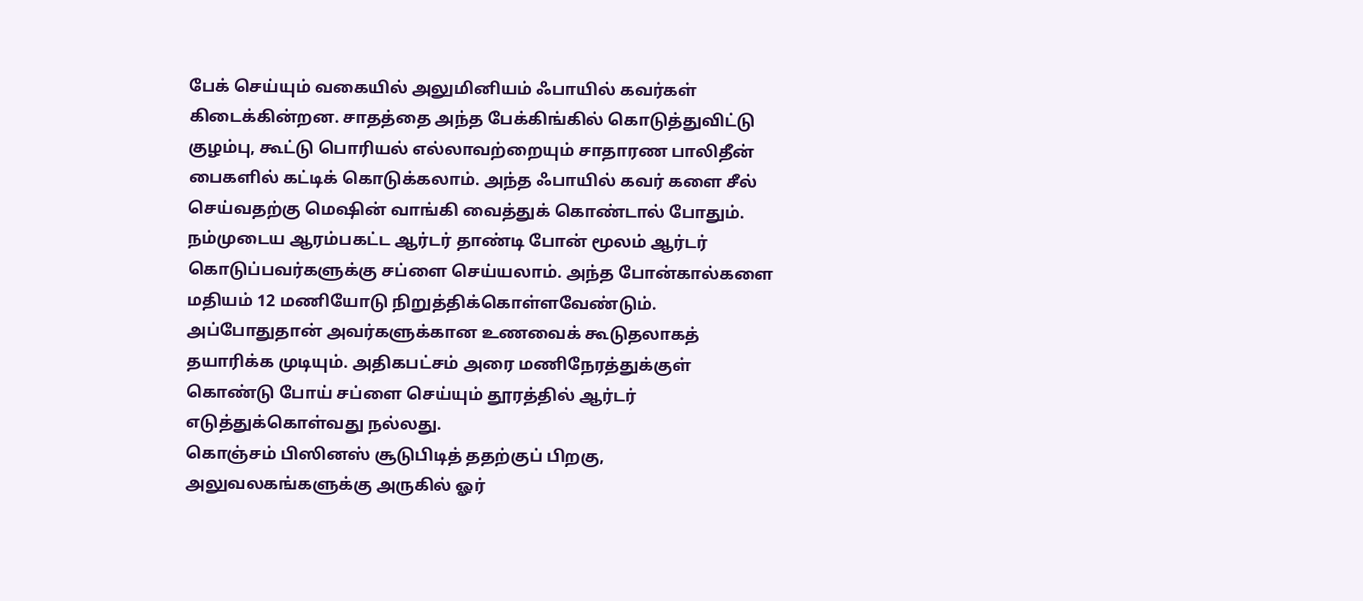பேக் செய்யும் வகையில் அலுமினியம் ஃபாயில் கவர்கள் கிடைக்கின்றன. சாதத்தை அந்த பேக்கிங்கில் கொடுத்துவிட்டு குழம்பு, கூட்டு பொரியல் எல்லாவற்றையும் சாதாரண பாலிதீன் பைகளில் கட்டிக் கொடுக்கலாம். அந்த ஃபாயில் கவர் களை சீல் செய்வதற்கு மெஷின் வாங்கி வைத்துக் கொண்டால் போதும்.
நம்முடைய ஆரம்பகட்ட ஆர்டர் தாண்டி போன் மூலம் ஆர்டர் கொடுப்பவர்களுக்கு சப்ளை செய்யலாம். அந்த போன்கால்களை மதியம் 12 மணியோடு நிறுத்திக்கொள்ளவேண்டும். அப்போதுதான் அவர்களுக்கான உணவைக் கூடுதலாகத் தயாரிக்க முடியும். அதிகபட்சம் அரை மணிநேரத்துக்குள் கொண்டு போய் சப்ளை செய்யும் தூரத்தில் ஆர்டர் எடுத்துக்கொள்வது நல்லது.
கொஞ்சம் பிஸினஸ் சூடுபிடித் ததற்குப் பிறகு, அலுவலகங்களுக்கு அருகில் ஓர்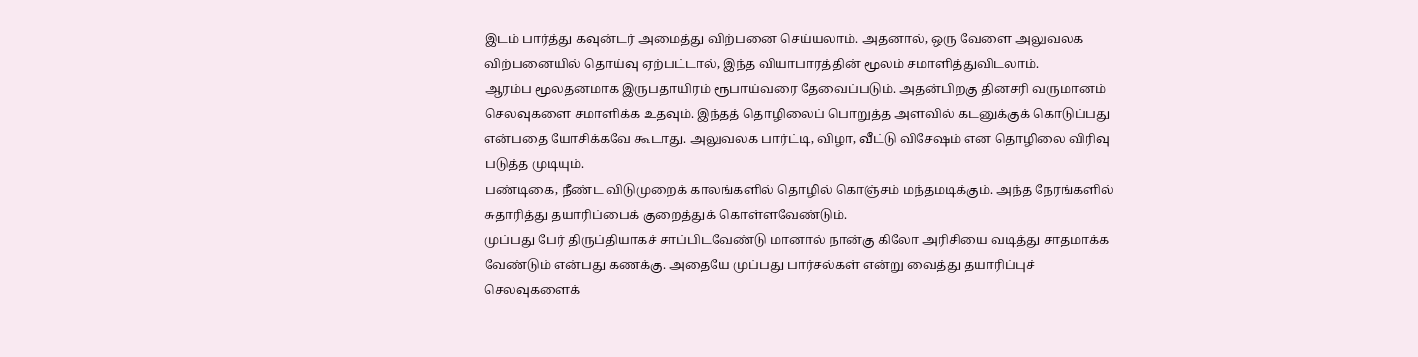இடம் பார்த்து கவுன்டர் அமைத்து விற்பனை செய்யலாம். அதனால், ஒரு வேளை அலுவலக விற்பனையில் தொய்வு ஏற்பட்டால், இந்த வியாபாரத்தின் மூலம் சமாளித்துவிடலாம்.
ஆரம்ப மூலதனமாக இருபதாயிரம் ரூபாய்வரை தேவைப்படும். அதன்பிறகு தினசரி வருமானம் செலவுகளை சமாளிக்க உதவும். இந்தத் தொழிலைப் பொறுத்த அளவில் கடனுக்குக் கொடுப்பது என்பதை யோசிக்கவே கூடாது. அலுவலக பார்ட்டி, விழா, வீட்டு விசேஷம் என தொழிலை விரிவு படுத்த முடியும்.
பண்டிகை, நீண்ட விடுமுறைக் காலங்களில் தொழில் கொஞ்சம் மந்தமடிக்கும். அந்த நேரங்களில் சுதாரித்து தயாரிப்பைக் குறைத்துக் கொள்ளவேண்டும்.
முப்பது பேர் திருப்தியாகச் சாப்பிடவேண்டு மானால் நான்கு கிலோ அரிசியை வடித்து சாதமாக்க வேண்டும் என்பது கணக்கு. அதையே முப்பது பார்சல்கள் என்று வைத்து தயாரிப்புச் செலவுகளைக்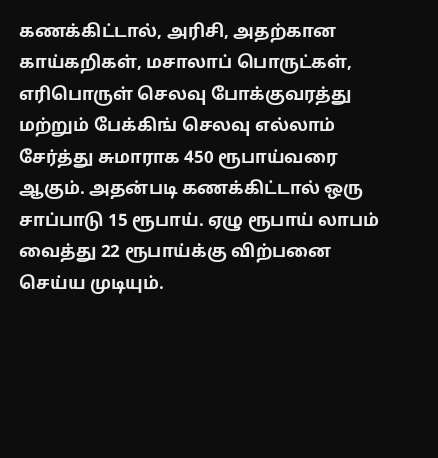கணக்கிட்டால், அரிசி, அதற்கான காய்கறிகள், மசாலாப் பொருட்கள், எரிபொருள் செலவு போக்குவரத்து மற்றும் பேக்கிங் செலவு எல்லாம் சேர்த்து சுமாராக 450 ரூபாய்வரை ஆகும். அதன்படி கணக்கிட்டால் ஒரு சாப்பாடு 15 ரூபாய். ஏழு ரூபாய் லாபம் வைத்து 22 ரூபாய்க்கு விற்பனை செய்ய முடியும்.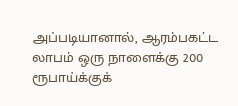அப்படியானால், ஆரம்பகட்ட லாபம் ஒரு நாளைக்கு 200 ரூபாய்க்குக்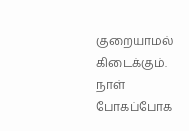குறையாமல் கிடைக்கும். நாள் போகப்போக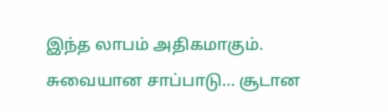இந்த லாபம் அதிகமாகும்.
சுவையான சாப்பாடு… சூடான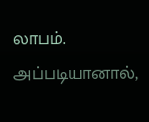லாபம். அப்படியானால்,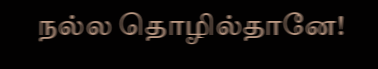நல்ல தொழில்தானே!